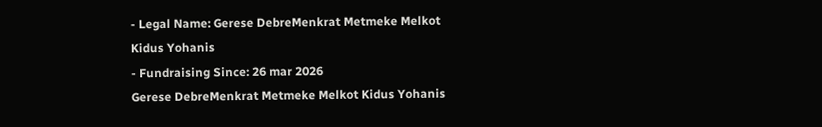- Legal Name: Gerese DebreMenkrat Metmeke Melkot Kidus Yohanis
- Fundraising Since: 26 mar 2026
Gerese DebreMenkrat Metmeke Melkot Kidus Yohanis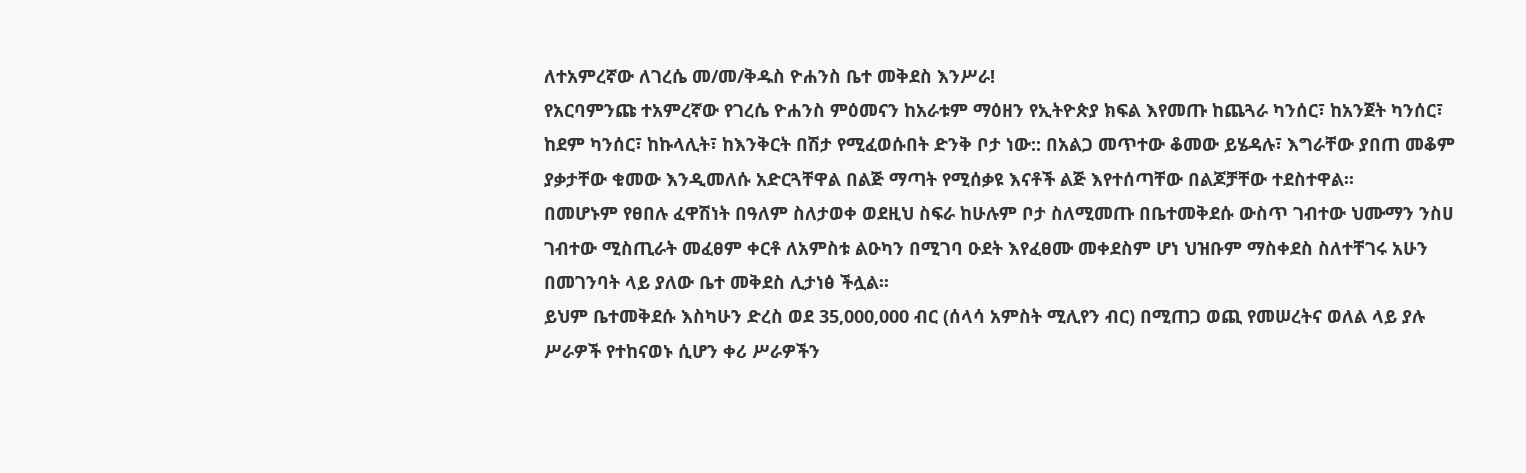ለተአምረኛው ለገረሴ መ/መ/ቅዱስ ዮሐንስ ቤተ መቅደስ እንሥራ!
የአርባምንጩ ተአምረኛው የገረሴ ዮሐንስ ምዕመናን ከአራቱም ማዕዘን የኢትዮጵያ ክፍል እየመጡ ከጨጓራ ካንሰር፣ ከአንጀት ካንሰር፣ ከደም ካንሰር፣ ከኩላሊት፣ ከእንቅርት በሽታ የሚፈወሱበት ድንቅ ቦታ ነው:: በአልጋ መጥተው ቆመው ይሄዳሉ፣ እግራቸው ያበጠ መቆም ያቃታቸው ቁመው እንዲመለሱ አድርጓቸዋል በልጅ ማጣት የሚሰቃዩ እናቶች ልጅ እየተሰጣቸው በልጆቻቸው ተደስተዋል፡፡
በመሆኑም የፀበሉ ፈዋሽነት በዓለም ስለታወቀ ወደዚህ ስፍራ ከሁሉም ቦታ ስለሚመጡ በቤተመቅደሱ ውስጥ ገብተው ህሙማን ንስሀ ገብተው ሚስጢራት መፈፀም ቀርቶ ለአምስቱ ልዑካን በሚገባ ዑደት እየፈፀሙ መቀደስም ሆነ ህዝቡም ማስቀደስ ስለተቸገሩ አሁን በመገንባት ላይ ያለው ቤተ መቅደስ ሊታነፅ ችሏል፡፡
ይህም ቤተመቅደሱ እስካሁን ድረስ ወደ 35,000,000 ብር (ሰላሳ አምስት ሚሊየን ብር) በሚጠጋ ወጪ የመሠረትና ወለል ላይ ያሉ ሥራዎች የተከናወኑ ሲሆን ቀሪ ሥራዎችን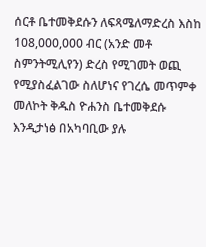ሰርቶ ቤተመቅደሱን ለፍጻሜለማድረስ እስከ 108,000,000 ብር (አንድ መቶ ስምንትሚሊየን) ድረስ የሚገመት ወጪ የሚያስፈልገው ስለሆነና የገረሴ መጥምቀ መለኮት ቅዱስ ዮሐንስ ቤተመቅደሱ እንዲታነፅ በአካባቢው ያሉ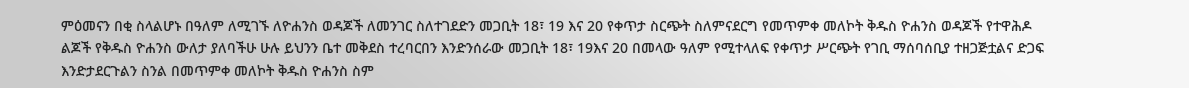ምዕመናን በቂ ስላልሆኑ በዓለም ለሚገኙ ለዮሐንስ ወዳጆች ለመንገር ስለተገደድን መጋቢት 18፣ 19 እና 20 የቀጥታ ስርጭት ስለምናደርግ የመጥምቀ መለኮት ቅዱስ ዮሐንስ ወዳጆች የተዋሕዶ ልጆች የቅዱስ ዮሐንስ ውለታ ያለባችሁ ሁሉ ይህንን ቤተ መቅደስ ተረባርበን እንድንሰራው መጋቢት 18፣ 19እና 20 በመላው ዓለም የሚተላለፍ የቀጥታ ሥርጭት የገቢ ማሰባሰቢያ ተዘጋጅቷልና ድጋፍ እንድታደርጉልን ስንል በመጥምቀ መለኮት ቅዱስ ዮሐንስ ስም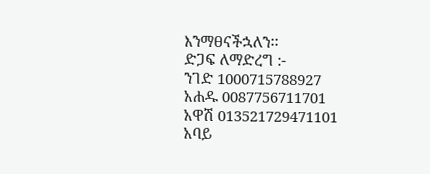እንማፀናችኋለን፡፡
ድጋፍ ለማድረግ :-
ንገድ 1000715788927
አሐዱ 0087756711701
አዋሽ 013521729471101
አባይ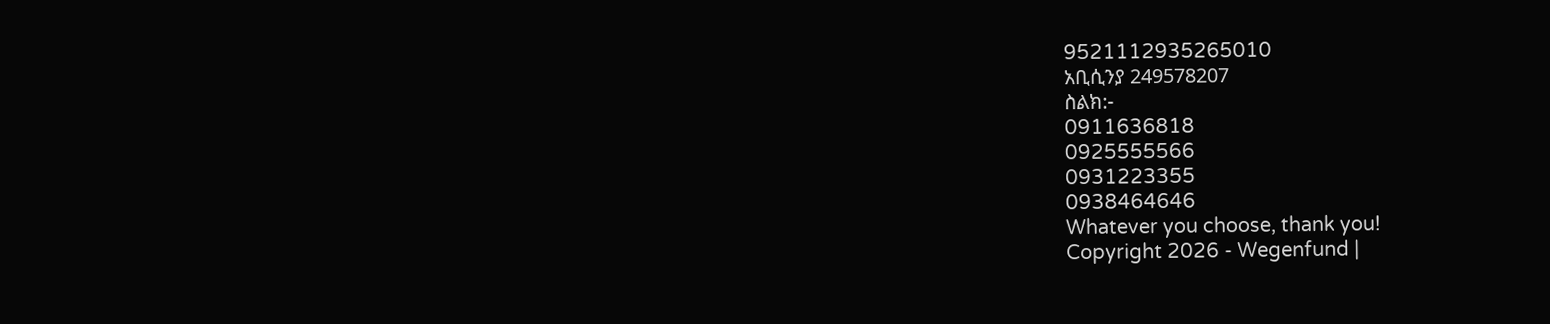9521112935265010
አቢሲንያ 249578207
ስልክ:-
0911636818
0925555566
0931223355
0938464646
Whatever you choose, thank you!
Copyright 2026 - Wegenfund |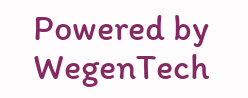Powered by WegenTech